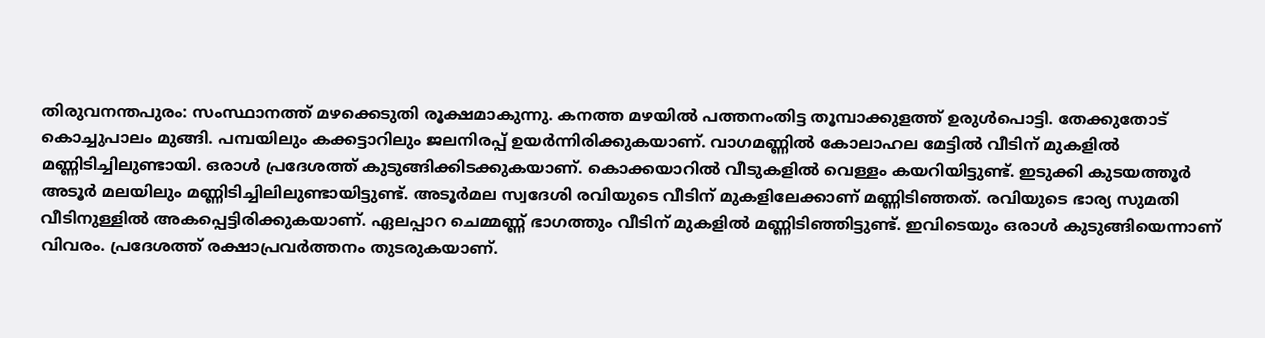തിരുവനന്തപുരം: സംസ്ഥാനത്ത് മഴക്കെടുതി രൂക്ഷമാകുന്നു. കനത്ത മഴയിൽ പത്തനംതിട്ട തൂമ്പാക്കുളത്ത് ഉരുൾപൊട്ടി. തേക്കുതോട് കൊച്ചുപാലം മുങ്ങി. പമ്പയിലും കക്കട്ടാറിലും ജലനിരപ്പ് ഉയർന്നിരിക്കുകയാണ്. വാഗമണ്ണിൽ കോലാഹല മേട്ടിൽ വീടിന് മുകളിൽ മണ്ണിടിച്ചിലുണ്ടായി. ഒരാൾ പ്രദേശത്ത് കുടുങ്ങിക്കിടക്കുകയാണ്. കൊക്കയാറിൽ വീടുകളിൽ വെള്ളം കയറിയിട്ടുണ്ട്. ഇടുക്കി കുടയത്തൂർ അടൂർ മലയിലും മണ്ണിടിച്ചിലിലുണ്ടായിട്ടുണ്ട്. അടൂർമല സ്വദേശി രവിയുടെ വീടിന് മുകളിലേക്കാണ് മണ്ണിടിഞ്ഞത്. രവിയുടെ ഭാര്യ സുമതി വീടിനുള്ളിൽ അകപ്പെട്ടിരിക്കുകയാണ്. ഏലപ്പാറ ചെമ്മണ്ണ് ഭാഗത്തും വീടിന് മുകളിൽ മണ്ണിടിഞ്ഞിട്ടുണ്ട്. ഇവിടെയും ഒരാൾ കുടുങ്ങിയെന്നാണ് വിവരം. പ്രദേശത്ത് രക്ഷാപ്രവർത്തനം തുടരുകയാണ്.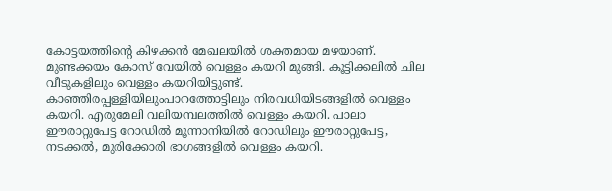കോട്ടയത്തിന്റെ കിഴക്കൻ മേഖലയിൽ ശക്തമായ മഴയാണ്. മുണ്ടക്കയം കോസ് വേയിൽ വെള്ളം കയറി മുങ്ങി. കൂട്ടിക്കലിൽ ചില വീടുകളിലും വെള്ളം കയറിയിട്ടുണ്ട്. കാഞ്ഞിരപ്പള്ളിയിലുംപാറത്തോട്ടിലും നിരവധിയിടങ്ങളിൽ വെള്ളം കയറി. എരുമേലി വലിയമ്പലത്തിൽ വെള്ളം കയറി. പാലാ ഈരാറ്റുപേട്ട റോഡിൽ മൂന്നാനിയിൽ റോഡിലും ഈരാറ്റുപേട്ട, നടക്കൽ, മുരിക്കോരി ഭാഗങ്ങളിൽ വെള്ളം കയറി.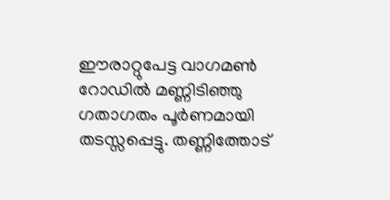ഈരാറ്റുപേട്ട വാഗമൺ റോഡിൽ മണ്ണിടിഞ്ഞു ഗതാഗതം പൂർണമായി തടസ്സപ്പെട്ടു. തണ്ണിത്തോട്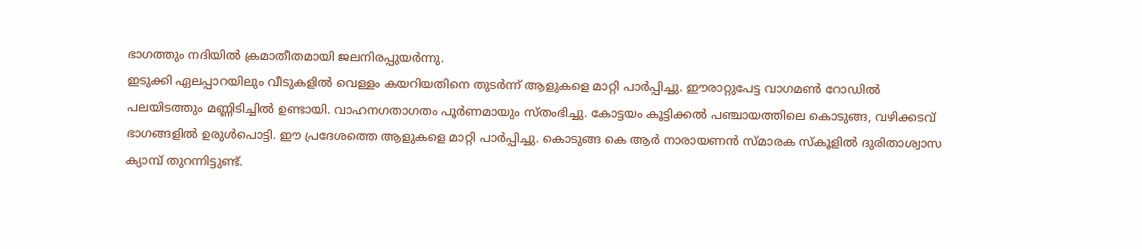ഭാഗത്തും നദിയിൽ ക്രമാതീതമായി ജലനിരപ്പുയർന്നു.
ഇടുക്കി ഏലപ്പാറയിലും വീടുകളിൽ വെള്ളം കയറിയതിനെ തുടർന്ന് ആളുകളെ മാറ്റി പാർപ്പിച്ചു. ഈരാറ്റുപേട്ട വാഗമൺ റോഡിൽ പലയിടത്തും മണ്ണിടിച്ചിൽ ഉണ്ടായി. വാഹനഗതാഗതം പൂർണമായും സ്തംഭിച്ചു. കോട്ടയം കൂട്ടിക്കൽ പഞ്ചായത്തിലെ കൊടുങ്ങ, വഴിക്കടവ് ഭാഗങ്ങളിൽ ഉരുൾപൊട്ടി. ഈ പ്രദേശത്തെ ആളുകളെ മാറ്റി പാർപ്പിച്ചു. കൊടുങ്ങ കെ ആർ നാരായണൻ സ്മാരക സ്കൂളിൽ ദുരിതാശ്വാസ ക്യാമ്പ് തുറന്നിട്ടുണ്ട്.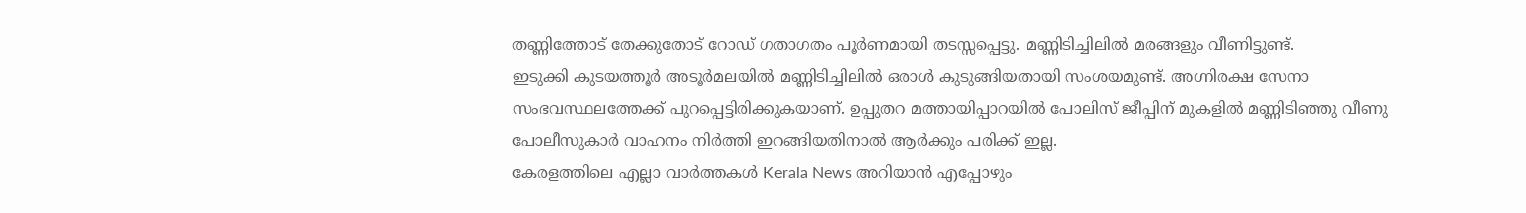തണ്ണിത്തോട് തേക്കുതോട് റോഡ് ഗതാഗതം പൂർണമായി തടസ്സപ്പെട്ടു. മണ്ണിടിച്ചിലിൽ മരങ്ങളും വീണിട്ടുണ്ട്.
ഇടുക്കി കുടയത്തൂർ അടൂർമലയിൽ മണ്ണിടിച്ചിലിൽ ഒരാൾ കുടുങ്ങിയതായി സംശയമുണ്ട്. അഗ്നിരക്ഷ സേനാ സംഭവസ്ഥലത്തേക്ക് പുറപ്പെട്ടിരിക്കുകയാണ്. ഉപ്പുതറ മത്തായിപ്പാറയിൽ പോലിസ് ജീപ്പിന് മുകളിൽ മണ്ണിടിഞ്ഞു വീണു പോലീസുകാർ വാഹനം നിർത്തി ഇറങ്ങിയതിനാൽ ആർക്കും പരിക്ക് ഇല്ല.
കേരളത്തിലെ എല്ലാ വാർത്തകൾ Kerala News അറിയാൻ എപ്പോഴും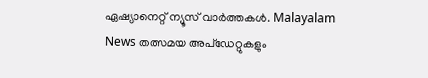ഏഷ്യാനെറ്റ് ന്യൂസ് വാർത്തകൾ. Malayalam News തത്സമയ അപ്ഡേറ്റുകളും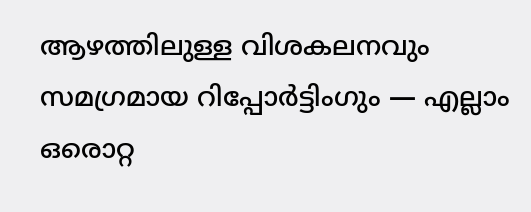ആഴത്തിലുള്ള വിശകലനവും സമഗ്രമായ റിപ്പോർട്ടിംഗും — എല്ലാം ഒരൊറ്റ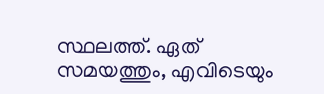സ്ഥലത്ത്. ഏത് സമയത്തും, എവിടെയും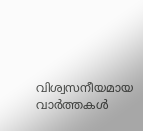വിശ്വസനീയമായ വാർത്തകൾ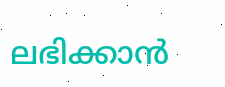ലഭിക്കാൻ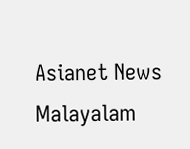Asianet News Malayalam